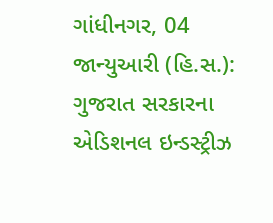ગાંધીનગર, 04 જાન્યુઆરી (હિ.સ.): ગુજરાત સરકારના એડિશનલ ઇન્ડસ્ટ્રીઝ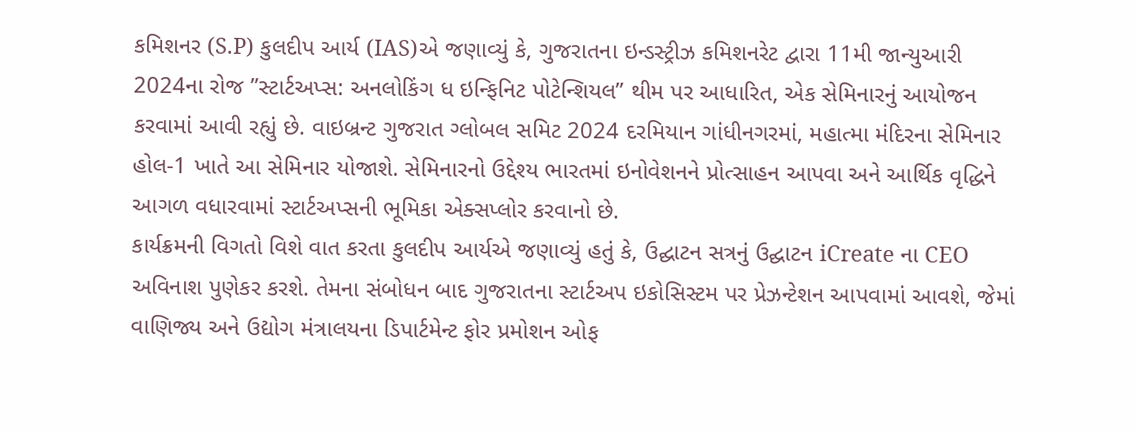કમિશનર (S.P) કુલદીપ આર્ય (IAS)એ જણાવ્યું કે, ગુજરાતના ઇન્ડસ્ટ્રીઝ કમિશનરેટ દ્વારા 11મી જાન્યુઆરી 2024ના રોજ ”સ્ટાર્ટઅપ્સ: અનલોકિંગ ધ ઇન્ફિનિટ પોટેન્શિયલ” થીમ પર આધારિત, એક સેમિનારનું આયોજન કરવામાં આવી રહ્યું છે. વાઇબ્રન્ટ ગુજરાત ગ્લોબલ સમિટ 2024 દરમિયાન ગાંધીનગરમાં, મહાત્મા મંદિરના સેમિનાર હોલ-1 ખાતે આ સેમિનાર યોજાશે. સેમિનારનો ઉદ્દેશ્ય ભારતમાં ઇનોવેશનને પ્રોત્સાહન આપવા અને આર્થિક વૃદ્ધિને આગળ વધારવામાં સ્ટાર્ટઅપ્સની ભૂમિકા એક્સપ્લોર કરવાનો છે.
કાર્યક્રમની વિગતો વિશે વાત કરતા કુલદીપ આર્યએ જણાવ્યું હતું કે, ઉદ્ઘાટન સત્રનું ઉદ્ઘાટન iCreate ના CEO અવિનાશ પુણેકર કરશે. તેમના સંબોધન બાદ ગુજરાતના સ્ટાર્ટઅપ ઇકોસિસ્ટમ પર પ્રેઝન્ટેશન આપવામાં આવશે, જેમાં વાણિજ્ય અને ઉદ્યોગ મંત્રાલયના ડિપાર્ટમેન્ટ ફોર પ્રમોશન ઓફ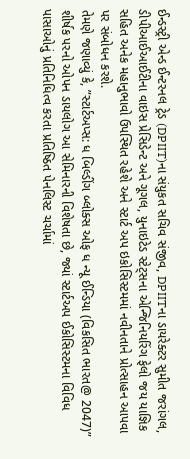ઈન્ડસ્ટ્રી એન્ડ ઈન્ટરનલ ટ્રેડ (DPIIT)ના સંયુકત સચિવ સંજીવ, DPIITના ડાયરેક્ટર સુમીત જરાંગલ, ડીપીઆઈઆઈટીના વાઇસ પ્રેસિડેન્ટ અને ગૂગલ, યુનાઇટેડ સ્ટેટ્સના એન્જિનિયરિંગ ફેલો જય યાજ્ઞિક સહિત અનેક મહાનુભાવો ઉપસ્થિત રહેશે અને સ્ટાર્ટ અપ ઇકોસિસ્ટમમાં નવીનતાને પ્રોત્સાહન આપવા પર સંબોધન કરશે.
તેમણે જણાવ્યું કે, ”સ્ટાર્ટઅપ્સ: ધ બિલ્ડીંગ બ્લોક્સ ઓફ ધ ન્યૂ ઈન્ડિયા (વિકસિત ભારત@ 2047)” શીર્ષક પરનો ઓપન ડાયલોગ આ સેમિનારની વિશેષતા છે, જ્યાં સ્ટાર્ટઅપ ઈકોસિસ્ટમના વિવિધ પાસાઓનું પ્રતિનિધિત્વ કરતા પ્રતિષ્ઠિત પેનલિસ્ટ ચર્ચામાં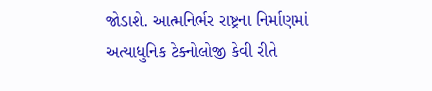જોડાશે. આત્મનિર્ભર રાષ્ટ્રના નિર્માણમાં અત્યાધુનિક ટેક્નોલોજી કેવી રીતે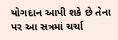યોગદાન આપી શકે છે તેના પર આ સત્રમાં ચર્ચા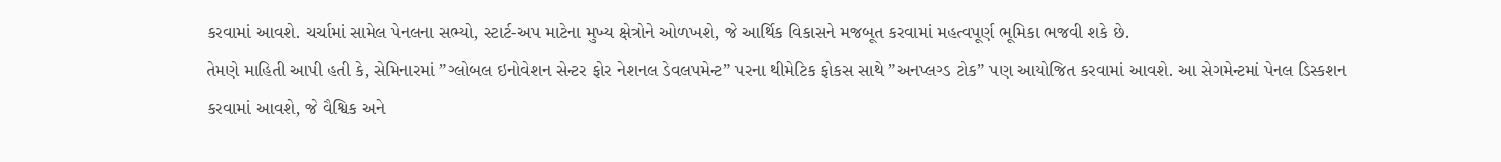કરવામાં આવશે. ચર્ચામાં સામેલ પેનલના સભ્યો, સ્ટાર્ટ-અપ માટેના મુખ્ય ક્ષેત્રોને ઓળખશે, જે આર્થિક વિકાસને મજબૂત કરવામાં મહત્વપૂર્ણ ભૂમિકા ભજવી શકે છે.
તેમણે માહિતી આપી હતી કે, સેમિનારમાં ”ગ્લોબલ ઇનોવેશન સેન્ટર ફોર નેશનલ ડેવલપમેન્ટ” પરના થીમેટિક ફોકસ સાથે ”અનપ્લગ્ડ ટોક” પણ આયોજિત કરવામાં આવશે. આ સેગમેન્ટમાં પેનલ ડિસ્કશન કરવામાં આવશે, જે વૈશ્વિક અને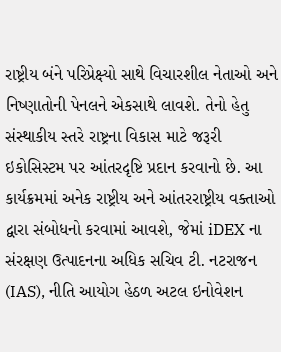રાષ્ટ્રીય બંને પરિપ્રેક્ષ્યો સાથે વિચારશીલ નેતાઓ અને નિષ્ણાતોની પેનલને એકસાથે લાવશે. તેનો હેતુ સંસ્થાકીય સ્તરે રાષ્ટ્રના વિકાસ માટે જરૂરી ઇકોસિસ્ટમ પર આંતરદૃષ્ટિ પ્રદાન કરવાનો છે. આ કાર્યક્રમમાં અનેક રાષ્ટ્રીય અને આંતરરાષ્ટ્રીય વક્તાઓ દ્વારા સંબોધનો કરવામાં આવશે, જેમાં iDEX ના સંરક્ષણ ઉત્પાદનના અધિક સચિવ ટી. નટરાજન (IAS), નીતિ આયોગ હેઠળ અટલ ઇનોવેશન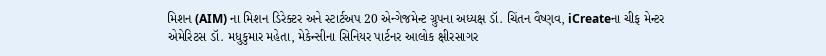મિશન (AIM) ના મિશન ડિરેક્ટર અને સ્ટાર્ટઅપ 20 એન્ગેજમેન્ટ ગ્રુપના અધ્યક્ષ ડૉ. ચિંતન વૈષ્ણવ, iCreateના ચીફ મેન્ટર એમેરિટસ ડૉ. મધુકુમાર મહેતા, મેકેન્સીના સિનિયર પાર્ટનર આલોક ક્ષીરસાગર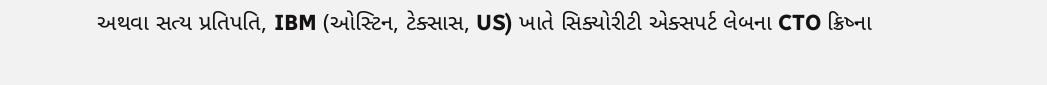અથવા સત્ય પ્રતિપતિ, IBM (ઓસ્ટિન, ટેક્સાસ, US) ખાતે સિક્યોરીટી એક્સપર્ટ લેબના CTO ક્રિષ્ના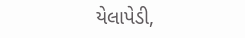યેલાપેડી,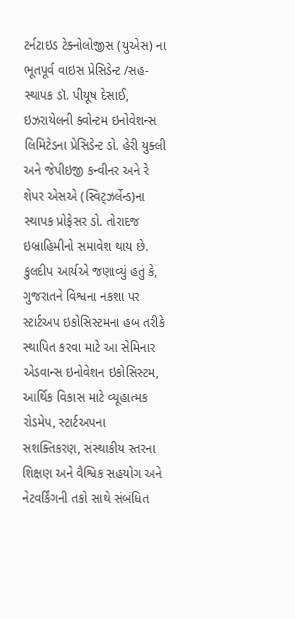ટર્નટાઇડ ટેક્નોલોજીસ (યુએસ) ના ભૂતપૂર્વ વાઇસ પ્રેસિડેન્ટ /સહ-સ્થાપક ડૉ. પીયૂષ દેસાઈ, ઇઝરાયેલની ક્વોન્ટમ ઇનોવેશન્સ લિમિટેડના પ્રેસિડેન્ટ ડો. હેરી યુક્લી અને જેપીઇજી કન્વીનર અને રે શેપર એસએ (સ્વિટ્ઝર્લેન્ડ)ના સ્થાપક પ્રોફેસર ડો. તોરાદજ ઇબ્રાહિમીનો સમાવેશ થાય છે.
કુલદીપ આર્યએ જણાવ્યું હતું કે, ગુજરાતને વિશ્વના નકશા પર સ્ટાર્ટઅપ ઇકોસિસ્ટમના હબ તરીકે સ્થાપિત કરવા માટે આ સેમિનાર એડવાન્સ ઇનોવેશન ઇકોસિસ્ટમ, આર્થિક વિકાસ માટે વ્યૂહાત્મક રોડમેપ, સ્ટાર્ટઅપના સશક્તિકરણ, સંસ્થાકીય સ્તરના શિક્ષણ અને વૈશ્વિક સહયોગ અને નેટવર્કિંગની તકો સાથે સંબંધિત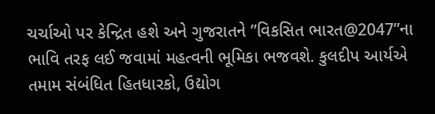ચર્ચાઓ પર કેન્દ્રિત હશે અને ગુજરાતને ”વિકસિત ભારત@2047”ના ભાવિ તરફ લઈ જવામાં મહત્વની ભૂમિકા ભજવશે. કુલદીપ આર્યએ તમામ સંબંધિત હિતધારકો, ઉદ્યોગ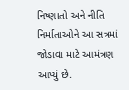નિષ્ણાતો અને નીતિ નિર્માતાઓને આ સત્રમાં જોડાવા માટે આમંત્રણ આપ્યું છે.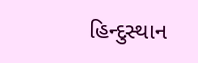હિન્દુસ્થાન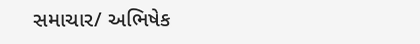સમાચાર/ અભિષેક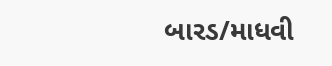બારડ/માધવી